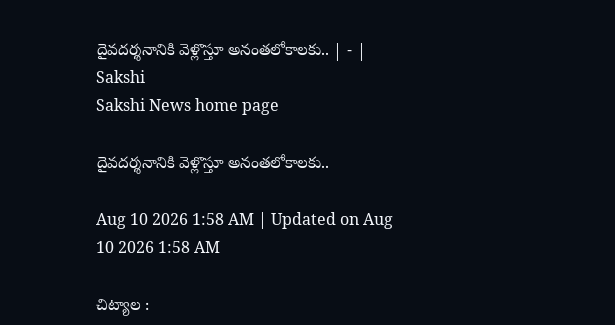దైవదర్శనానికి వెళ్లొస్తూ అనంతలోకాలకు.. | - | Sakshi
Sakshi News home page

దైవదర్శనానికి వెళ్లొస్తూ అనంతలోకాలకు..

Aug 10 2026 1:58 AM | Updated on Aug 10 2026 1:58 AM

చిట్యాల :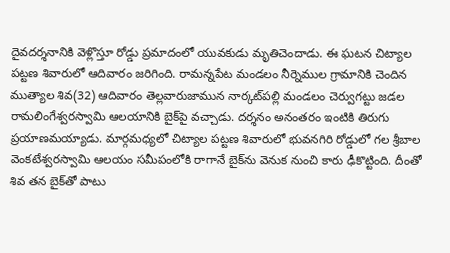దైవదర్శనానికి వెళ్లొస్తూ రోడ్డు ప్రమాదంలో యువకుడు మృతిచెందాడు. ఈ ఘటన చిట్యాల పట్టణ శివారులో ఆదివారం జరిగింది. రామన్నపేట మండలం నీర్నెముల గ్రామానికి చెందిన ముత్యాల శివ(32) ఆదివారం తెల్లవారుజామున నార్కట్‌పల్లి మండలం చెర్వుగట్టు జడల రామలింగేశ్వరస్వామి ఆలయానికి బైక్‌పై వచ్చాడు. దర్శనం అనంతరం ఇంటికి తిరుగు ప్రయాణమయ్యాడు. మార్గమధ్యలో చిట్యాల పట్టణ శివారులో భువనగిరి రోడ్డులో గల శ్రీబాల వెంకటేశ్వరస్వామి ఆలయం సమీపంలోకి రాగానే బైక్‌ను వెనుక నుంచి కారు ఢీకొట్టింది. దీంతో శివ తన బైక్‌తో పాటు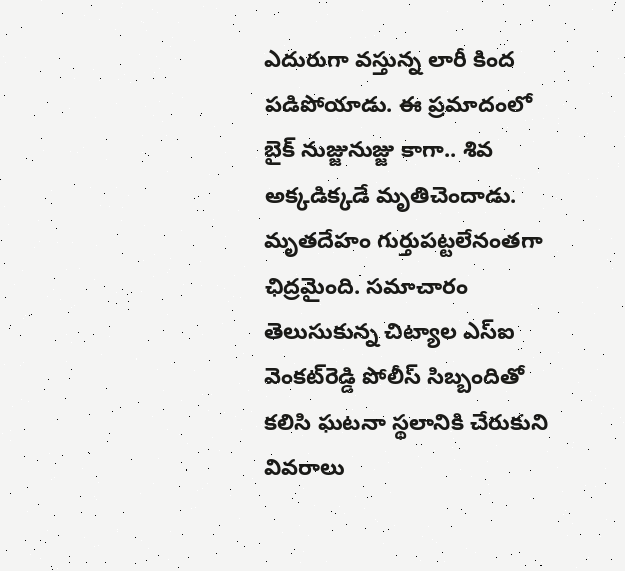ఎదురుగా వస్తున్న లారీ కింద పడిపోయాడు. ఈ ప్రమాదంలో బైక్‌ నుజ్జునుజ్జు కాగా.. శివ అక్కడిక్కడే మృతిచెందాడు. మృతదేహం గుర్తుపట్టలేనంతగా ఛిద్రమైంది. సమాచారం తెలుసుకున్న చిట్యాల ఎస్‌ఐ వెంకట్‌రెడ్డి పోలీస్‌ సిబ్బందితో కలిసి ఘటనా స్థలానికి చేరుకుని వివరాలు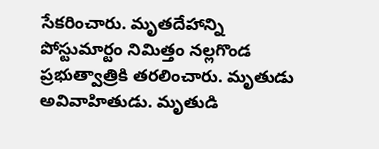సేకరించారు. మృతదేహాన్ని పోస్టుమార్టం నిమిత్తం నల్లగొండ ప్రభుత్వాత్రికి తరలించారు. మృతుడు అవివాహితుడు. మృతుడి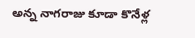అన్న నాగరాజు కూడా కొనేళ్ల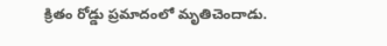క్రితం రోడ్డు ప్రమాదంలో మృతిచెందాడు.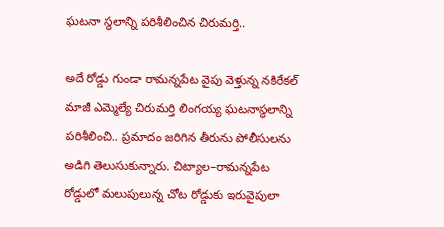ఘటనా స్థలాన్ని పరిశీలించిన చిరుమర్తి..

అదే రోడ్డు గుండా రామన్నపేట వైపు వెళ్తున్న నకిరేకల్‌ మాజీ ఎమ్మెల్యే చిరుమర్తి లింగయ్య ఘటనాస్థలాన్ని పరిశీలించి.. ప్రమాదం జరిగిన తీరును పోలీసులను అడిగి తెలుసుకున్నారు. చిట్యాల–రామన్నపేట రోడ్డులో మలుపులున్న చోట రోడ్డుకు ఇరువైపులా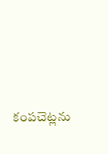కంపచెట్లను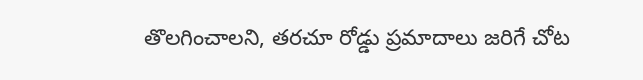తొలగించాలని, తరచూ రోడ్డు ప్రమాదాలు జరిగే చోట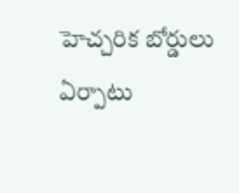హెచ్చరిక బోర్డులు ఏర్పాటు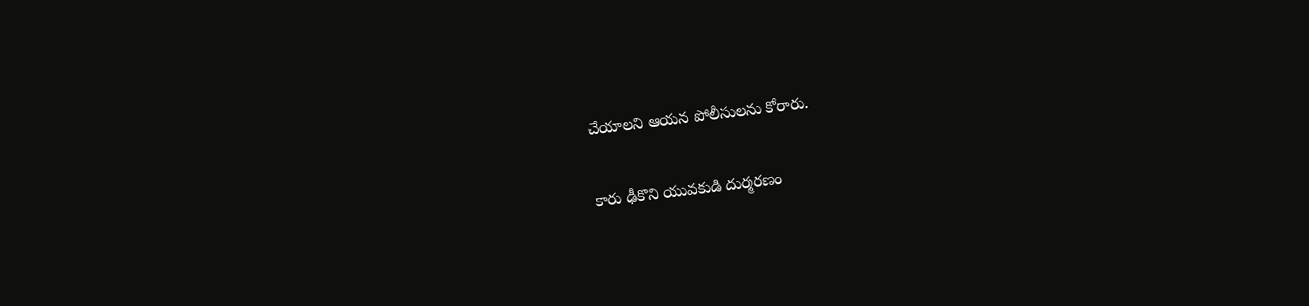చేయాలని ఆయన పోలీసులను కోరారు.

కారు ఢీకొని యువకుడి దుర్మరణం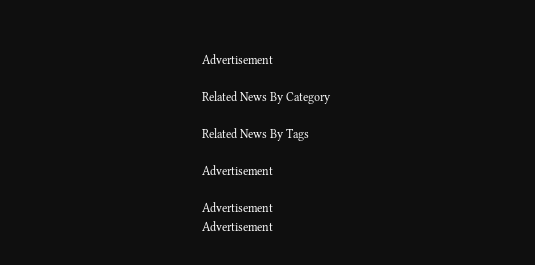Advertisement

Related News By Category

Related News By Tags

Advertisement

Advertisement
Advertisement